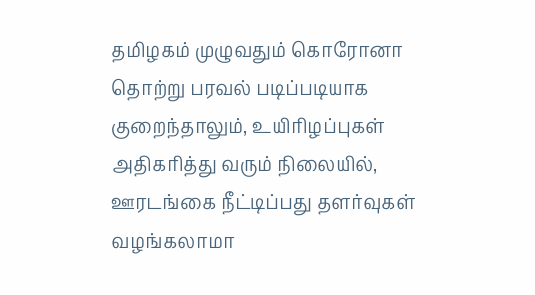தமிழகம் முழுவதும் கொரோனா தொற்று பரவல் படிப்படியாக குறைந்தாலும், உயிரிழப்புகள் அதிகரித்து வரும் நிலையில், ஊரடங்கை நீட்டிப்பது தளர்வுகள் வழங்கலாமா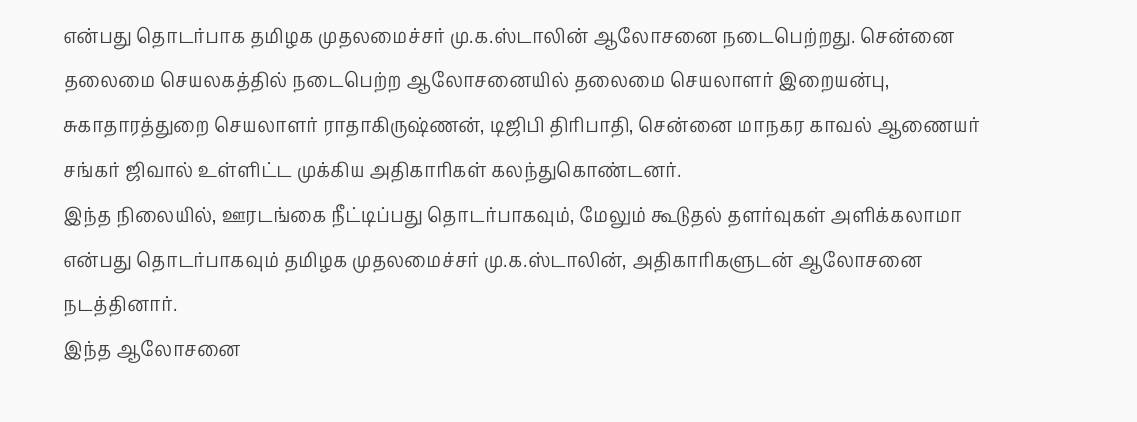என்பது தொடர்பாக தமிழக முதலமைச்சர் மு.க.ஸ்டாலின் ஆலோசனை நடைபெற்றது. சென்னை தலைமை செயலகத்தில் நடைபெற்ற ஆலோசனையில் தலைமை செயலாளர் இறையன்பு, சுகாதாரத்துறை செயலாளர் ராதாகிருஷ்ணன், டிஜிபி திரிபாதி, சென்னை மாநகர காவல் ஆணையர் சங்கர் ஜிவால் உள்ளிட்ட முக்கிய அதிகாரிகள் கலந்துகொண்டனர்.
இந்த நிலையில், ஊரடங்கை நீட்டிப்பது தொடர்பாகவும், மேலும் கூடுதல் தளர்வுகள் அளிக்கலாமா என்பது தொடர்பாகவும் தமிழக முதலமைச்சர் மு.க.ஸ்டாலின், அதிகாரிகளுடன் ஆலோசனை நடத்தினார்.
இந்த ஆலோசனை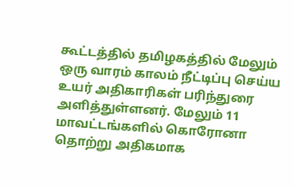கூட்டத்தில் தமிழகத்தில் மேலும் ஒரு வாரம் காலம் நீட்டிப்பு செய்ய உயர் அதிகாரிகள் பரிந்துரை அளித்துள்ளனர். மேலும் 11 மாவட்டங்களில் கொரோனா தொற்று அதிகமாக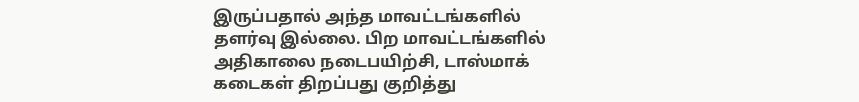இருப்பதால் அந்த மாவட்டங்களில் தளர்வு இல்லை. பிற மாவட்டங்களில் அதிகாலை நடைபயிற்சி, டாஸ்மாக் கடைகள் திறப்பது குறித்து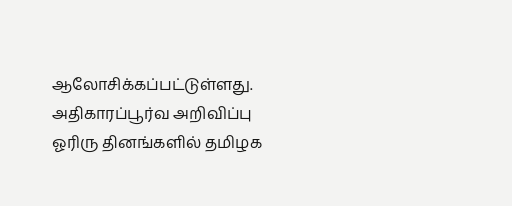ஆலோசிக்கப்பட்டுள்ளது. அதிகாரப்பூர்வ அறிவிப்பு ஓரிரு தினங்களில் தமிழக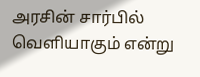அரசின் சார்பில் வெளியாகும் என்று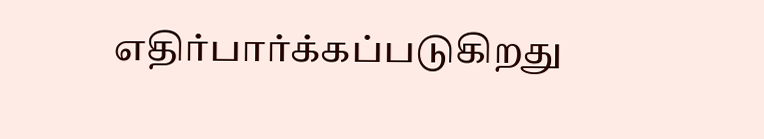எதிர்பார்க்கப்படுகிறது